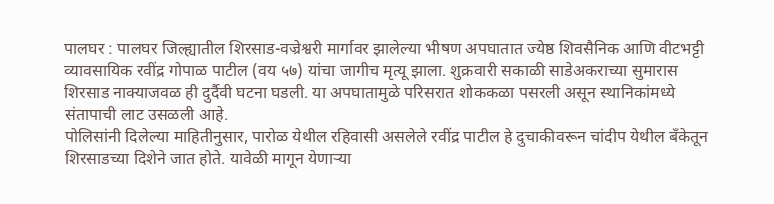पालघर : पालघर जिल्ह्यातील शिरसाड-वज्रेश्वरी मार्गावर झालेल्या भीषण अपघातात ज्येष्ठ शिवसैनिक आणि वीटभट्टी व्यावसायिक रवींद्र गोपाळ पाटील (वय ५७) यांचा जागीच मृत्यू झाला. शुक्रवारी सकाळी साडेअकराच्या सुमारास शिरसाड नाक्याजवळ ही दुर्दैवी घटना घडली. या अपघातामुळे परिसरात शोककळा पसरली असून स्थानिकांमध्ये संतापाची लाट उसळली आहे.
पोलिसांनी दिलेल्या माहितीनुसार, पारोळ येथील रहिवासी असलेले रवींद्र पाटील हे दुचाकीवरून चांदीप येथील बँकेतून शिरसाडच्या दिशेने जात होते. यावेळी मागून येणाऱ्या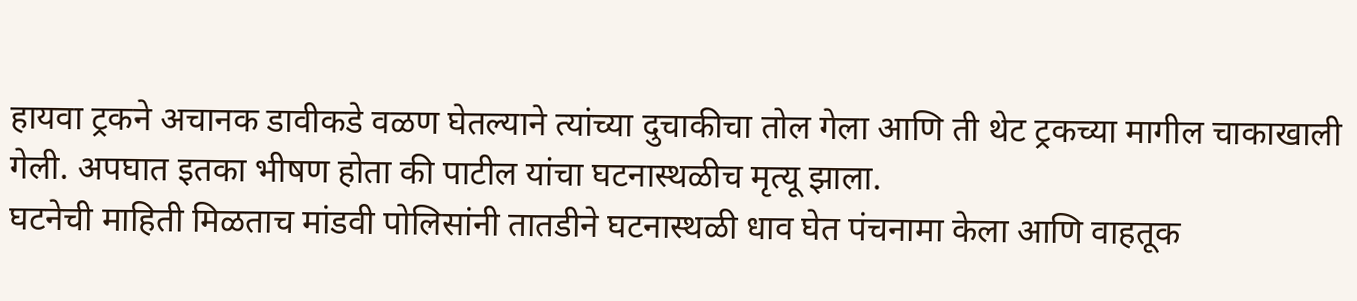हायवा ट्रकने अचानक डावीकडे वळण घेतल्याने त्यांच्या दुचाकीचा तोल गेला आणि ती थेट ट्रकच्या मागील चाकाखाली गेली. अपघात इतका भीषण होता की पाटील यांचा घटनास्थळीच मृत्यू झाला.
घटनेची माहिती मिळताच मांडवी पोलिसांनी तातडीने घटनास्थळी धाव घेत पंचनामा केला आणि वाहतूक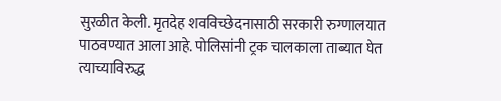सुरळीत केली. मृतदेह शवविच्छेदनासाठी सरकारी रुग्णालयात पाठवण्यात आला आहे. पोलिसांनी ट्रक चालकाला ताब्यात घेत त्याच्याविरुद्ध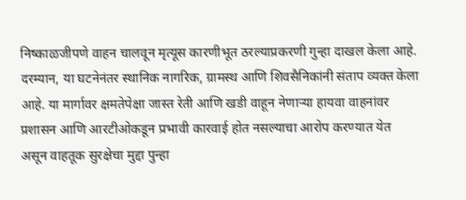निष्काळजीपणे वाहन चालवून मृत्यूस कारणीभूत ठरल्याप्रकरणी गुन्हा दाखल केला आहे.
दरम्यान, या घटनेनंतर स्थानिक नागरिक, ग्रामस्थ आणि शिवसैनिकांनी संताप व्यक्त केला आहे. या मार्गावर क्षमतेपेक्षा जास्त रेती आणि खडी वाहून नेणाऱ्या हायवा वाहनांवर प्रशासन आणि आरटीओकडून प्रभावी कारवाई होत नसल्याचा आरोप करण्यात येत असून वाहतूक सुरक्षेचा मुद्दा पुन्हा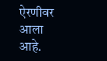ऐरणीवर आला आहे.